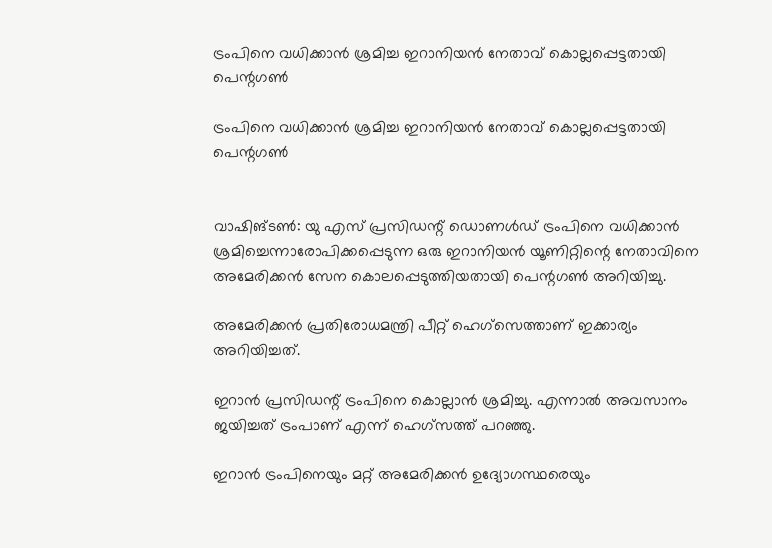ട്രംപിനെ വധിക്കാന്‍ ശ്രമിച്ച ഇറാനിയന്‍ നേതാവ് കൊല്ലപ്പെട്ടതായി പെന്റഗണ്‍

ട്രംപിനെ വധിക്കാന്‍ ശ്രമിച്ച ഇറാനിയന്‍ നേതാവ് കൊല്ലപ്പെട്ടതായി പെന്റഗണ്‍


വാഷിങ്ടണ്‍: യു എസ് പ്രസിഡന്റ് ഡൊണള്‍ഡ് ട്രംപിനെ വധിക്കാന്‍ ശ്രമിച്ചെന്നാരോപിക്കപ്പെടുന്ന ഒരു ഇറാനിയന്‍ യൂണിറ്റിന്റെ നേതാവിനെ അമേരിക്കന്‍ സേന കൊലപ്പെടുത്തിയതായി പെന്റഗണ്‍ അറിയിച്ചു.

അമേരിക്കന്‍ പ്രതിരോധമന്ത്രി പീറ്റ് ഹെഗ്‌സെത്താണ് ഇക്കാര്യം അറിയിച്ചത്.

ഇറാന്‍ പ്രസിഡന്റ് ട്രംപിനെ കൊല്ലാന്‍ ശ്രമിച്ചു. എന്നാല്‍ അവസാനം ജയിച്ചത് ട്രംപാണ് എന്ന് ഹെഗ്സത്ത് പറഞ്ഞു.

ഇറാന്‍ ട്രംപിനെയും മറ്റ് അമേരിക്കന്‍ ഉദ്യോഗസ്ഥരെയും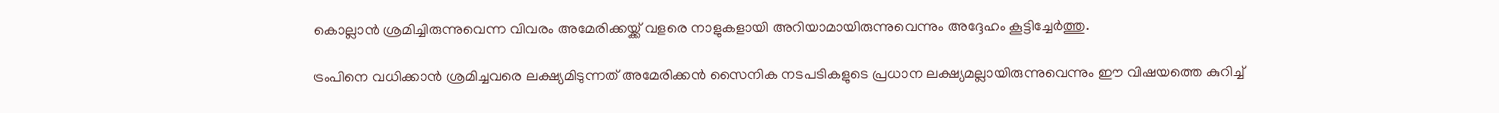കൊല്ലാന്‍ ശ്രമിച്ചിരുന്നുവെന്ന വിവരം അമേരിക്കയ്ക്ക് വളരെ നാളുകളായി അറിയാമായിരുന്നുവെന്നും അദ്ദേഹം കൂട്ടിച്ചേര്‍ത്തു.

ട്രംപിനെ വധിക്കാന്‍ ശ്രമിച്ചവരെ ലക്ഷ്യമിടുന്നത് അമേരിക്കന്‍ സൈനിക നടപടികളുടെ പ്രധാന ലക്ഷ്യമല്ലായിരുന്നുവെന്നും ഈ വിഷയത്തെ കുറിച്ച്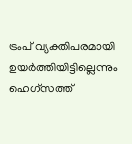ട്രംപ് വ്യക്തിപരമായി ഉയര്‍ത്തിയിട്ടില്ലെന്നും ഹെഗ്സത്ത്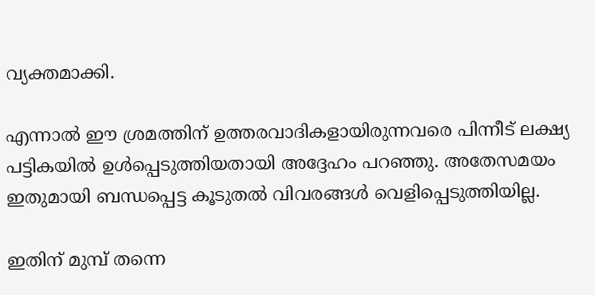വ്യക്തമാക്കി.

എന്നാല്‍ ഈ ശ്രമത്തിന് ഉത്തരവാദികളായിരുന്നവരെ പിന്നീട് ലക്ഷ്യ പട്ടികയില്‍ ഉള്‍പ്പെടുത്തിയതായി അദ്ദേഹം പറഞ്ഞു. അതേസമയം ഇതുമായി ബന്ധപ്പെട്ട കൂടുതല്‍ വിവരങ്ങള്‍ വെളിപ്പെടുത്തിയില്ല.

ഇതിന് മുമ്പ് തന്നെ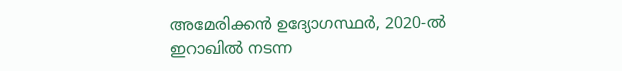അമേരിക്കന്‍ ഉദ്യോഗസ്ഥര്‍, 2020-ല്‍ ഇറാഖില്‍ നടന്ന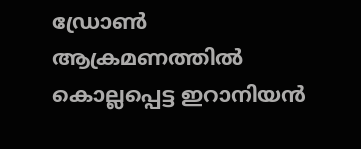ഡ്രോണ്‍ ആക്രമണത്തില്‍ കൊല്ലപ്പെട്ട ഇറാനിയന്‍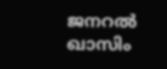ജനറല്‍ ഖാസിം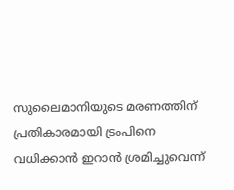സുലൈമാനിയുടെ മരണത്തിന് പ്രതികാരമായി ട്രംപിനെ വധിക്കാന്‍ ഇറാന്‍ ശ്രമിച്ചുവെന്ന്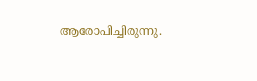ആരോപിച്ചിരുന്നു.